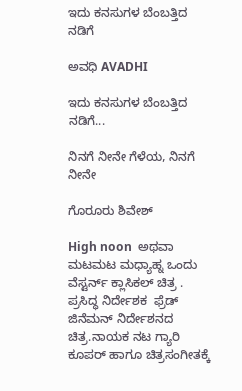ಇದು ಕನಸುಗಳ ಬೆಂಬತ್ತಿದ ನಡಿಗೆ‍

ಅವಧಿ AVADHI

ಇದು ಕನಸುಗಳ ಬೆಂಬತ್ತಿದ ನಡಿಗೆ...

ನಿನಗೆ ನೀನೇ ಗೆಳೆಯ, ನಿನಗೆ ನೀನೇ

ಗೊರೂರು ಶಿವೇಶ್

High noon  ಅಥವಾ ಮಟಮಟ ಮಧ್ಯಾಹ್ನ ಒಂದು ವೆಸ್ಟರ್ನ್ ಕ್ಲಾಸಿಕಲ್ ಚಿತ್ರ . ಪ್ರಸಿದ್ಧ ನಿರ್ದೇಶಕ  ಫ್ರೆಡ್ ಜಿನೆಮನ್ ನಿರ್ದೇಶನದ ಚಿತ್ರ.ನಾಯಕ ನಟ ಗ್ಯಾರಿ ಕೂಪರ್ ಹಾಗೂ ಚಿತ್ರಸಂಗೀತಕ್ಕೆ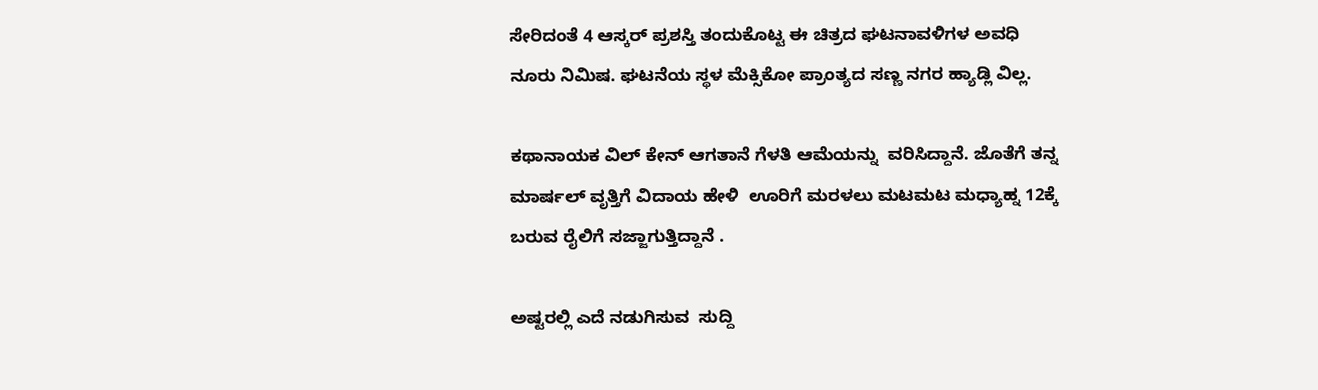ಸೇರಿದಂತೆ 4 ಆಸ್ಕರ್ ಪ್ರಶಸ್ತಿ ತಂದುಕೊಟ್ಟ ಈ ಚಿತ್ರದ ಘಟನಾವಳಿಗಳ ಅವಧಿ ನೂರು ನಿಮಿಷ. ಘಟನೆಯ ಸ್ಥಳ ಮೆಕ್ಸಿಕೋ ಪ್ರಾಂತ್ಯದ ಸಣ್ಣ ನಗರ ಹ್ಯಾಡ್ಲಿ ವಿಲ್ಲ.

ಕಥಾನಾಯಕ ವಿಲ್ ಕೇನ್ ಆಗತಾನೆ ಗೆಳತಿ ಆಮೆಯನ್ನು  ವರಿಸಿದ್ದಾನೆ. ಜೊತೆಗೆ ತನ್ನ ಮಾರ್ಷಲ್ ವೃತ್ತಿಗೆ ವಿದಾಯ ಹೇಳಿ  ಊರಿಗೆ ಮರಳಲು ಮಟಮಟ ಮಧ್ಯಾಹ್ನ 12ಕ್ಕೆ ಬರುವ ರೈಲಿಗೆ ಸಜ್ಜಾಗುತ್ತಿದ್ದಾನೆ .

ಅಷ್ಟರಲ್ಲಿ ಎದೆ ನಡುಗಿಸುವ  ಸುದ್ದಿ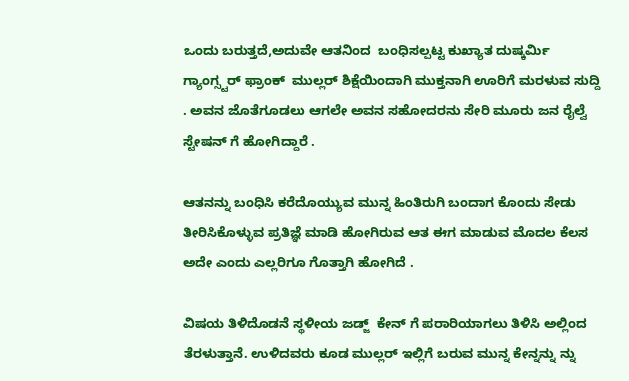ಒಂದು ಬರುತ್ತದೆ,ಅದುವೇ ಆತನಿಂದ  ಬಂಧಿಸಲ್ಪಟ್ಟ ಕುಖ್ಯಾತ ದುಷ್ಕರ್ಮಿ ಗ್ಯಾಂಗ್ಸ್ಟರ್ ಫ್ರಾಂಕ್  ಮುಲ್ಲರ್ ಶಿಕ್ಷೆಯಿಂದಾಗಿ ಮುಕ್ತನಾಗಿ ಊರಿಗೆ ಮರಳುವ ಸುದ್ದಿ . ಅವನ ಜೊತೆಗೂಡಲು ಆಗಲೇ ಅವನ ಸಹೋದರನು ಸೇರಿ ಮೂರು ಜನ ರೈಲ್ವೆ ಸ್ಟೇಷನ್ ಗೆ ಹೋಗಿದ್ದಾರೆ .

ಆತನನ್ನು ಬಂಧಿಸಿ ಕರೆದೊಯ್ಯುವ ಮುನ್ನ ಹಿಂತಿರುಗಿ ಬಂದಾಗ ಕೊಂದು ಸೇಡು ತೀರಿಸಿಕೊಳ್ಳುವ ಪ್ರತಿಜ್ಞೆ ಮಾಡಿ ಹೋಗಿರುವ ಆತ ಈಗ ಮಾಡುವ ಮೊದಲ ಕೆಲಸ ಅದೇ ಎಂದು ಎಲ್ಲರಿಗೂ ಗೊತ್ತಾಗಿ ಹೋಗಿದೆ .

ವಿಷಯ ತಿಳಿದೊಡನೆ ಸ್ಥಳೀಯ ಜಡ್ಜ್  ಕೇನ್ ಗೆ ಪರಾರಿಯಾಗಲು ತಿಳಿಸಿ ಅಲ್ಲಿಂದ ತೆರಳುತ್ತಾನೆ. ಉಳಿದವರು ಕೂಡ ಮುಲ್ಲರ್ ಇಲ್ಲಿಗೆ ಬರುವ ಮುನ್ನ ಕೇನ್ನನ್ನು ನ್ನು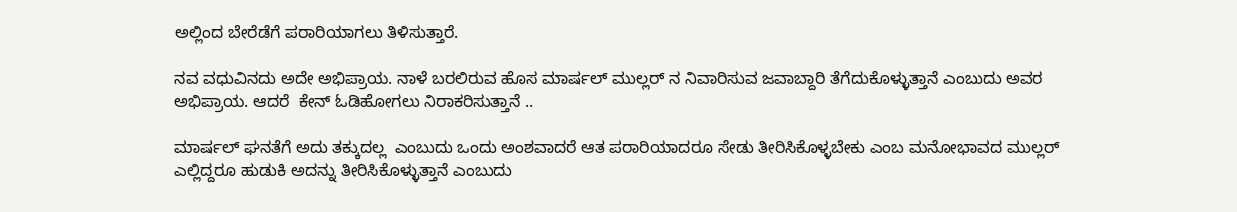ಅಲ್ಲಿಂದ ಬೇರೆಡೆಗೆ ಪರಾರಿಯಾಗಲು ತಿಳಿಸುತ್ತಾರೆ.

ನವ ವಧುವಿನದು ಅದೇ ಅಭಿಪ್ರಾಯ. ನಾಳೆ ಬರಲಿರುವ ಹೊಸ ಮಾರ್ಷಲ್ ಮುಲ್ಲರ್ ನ ನಿವಾರಿಸುವ ಜವಾಬ್ದಾರಿ ತೆಗೆದುಕೊಳ್ಳುತ್ತಾನೆ ಎಂಬುದು ಅವರ ಅಭಿಪ್ರಾಯ. ಆದರೆ  ಕೇನ್ ಓಡಿಹೋಗಲು ನಿರಾಕರಿಸುತ್ತಾನೆ ..

ಮಾರ್ಷಲ್ ಘನತೆಗೆ ಅದು ತಕ್ಕುದಲ್ಲ  ಎಂಬುದು ಒಂದು ಅಂಶವಾದರೆ ಆತ ಪರಾರಿಯಾದರೂ ಸೇಡು ತೀರಿಸಿಕೊಳ್ಳಬೇಕು ಎಂಬ ಮನೋಭಾವದ ಮುಲ್ಲರ್ ಎಲ್ಲಿದ್ದರೂ ಹುಡುಕಿ ಅದನ್ನು ತೀರಿಸಿಕೊಳ್ಳುತ್ತಾನೆ ಎಂಬುದು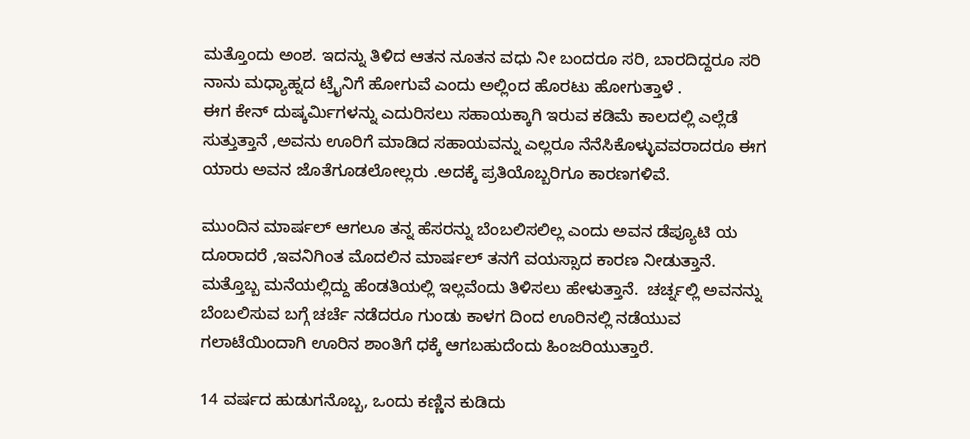ಮತ್ತೊಂದು ಅಂಶ. ಇದನ್ನು ತಿಳಿದ ಆತನ ನೂತನ ವಧು ನೀ ಬಂದರೂ ಸರಿ, ಬಾರದಿದ್ದರೂ ಸರಿ ನಾನು ಮಧ್ಯಾಹ್ನದ ಟ್ರೈನಿಗೆ ಹೋಗುವೆ ಎಂದು ಅಲ್ಲಿಂದ ಹೊರಟು ಹೋಗುತ್ತಾಳೆ .
ಈಗ ಕೇನ್ ದುಷ್ಕರ್ಮಿಗಳನ್ನು ಎದುರಿಸಲು ಸಹಾಯಕ್ಕಾಗಿ ಇರುವ ಕಡಿಮೆ ಕಾಲದಲ್ಲಿ ಎಲ್ಲೆಡೆ ಸುತ್ತುತ್ತಾನೆ ,ಅವನು ಊರಿಗೆ ಮಾಡಿದ ಸಹಾಯವನ್ನು ಎಲ್ಲರೂ ನೆನೆಸಿಕೊಳ್ಳುವವರಾದರೂ ಈಗ ಯಾರು ಅವನ ಜೊತೆಗೂಡಲೋಲ್ಲರು .ಅದಕ್ಕೆ ಪ್ರತಿಯೊಬ್ಬರಿಗೂ ಕಾರಣಗಳಿವೆ.

ಮುಂದಿನ ಮಾರ್ಷಲ್ ಆಗಲೂ ತನ್ನ ಹೆಸರನ್ನು ಬೆಂಬಲಿಸಲಿಲ್ಲ ಎಂದು ಅವನ ಡೆಪ್ಯೂಟಿ ಯ ದೂರಾದರೆ ,ಇವನಿಗಿಂತ ಮೊದಲಿನ ಮಾರ್ಷಲ್ ತನಗೆ ವಯಸ್ಸಾದ ಕಾರಣ ನೀಡುತ್ತಾನೆ. ಮತ್ತೊಬ್ಬ ಮನೆಯಲ್ಲಿದ್ದು ಹೆಂಡತಿಯಲ್ಲಿ ಇಲ್ಲವೆಂದು ತಿಳಿಸಲು ಹೇಳುತ್ತಾನೆ.  ಚರ್ಚ್ನಲ್ಲಿ ಅವನನ್ನು ಬೆಂಬಲಿಸುವ ಬಗ್ಗೆ ಚರ್ಚೆ ನಡೆದರೂ ಗುಂಡು ಕಾಳಗ ದಿಂದ ಊರಿನಲ್ಲಿ ನಡೆಯುವ ಗಲಾಟೆಯಿಂದಾಗಿ ಊರಿನ ಶಾಂತಿಗೆ ಧಕ್ಕೆ ಆಗಬಹುದೆಂದು ಹಿಂಜರಿಯುತ್ತಾರೆ.

14 ವರ್ಷದ ಹುಡುಗನೊಬ್ಬ, ಒಂದು ಕಣ್ಣಿನ ಕುಡಿದು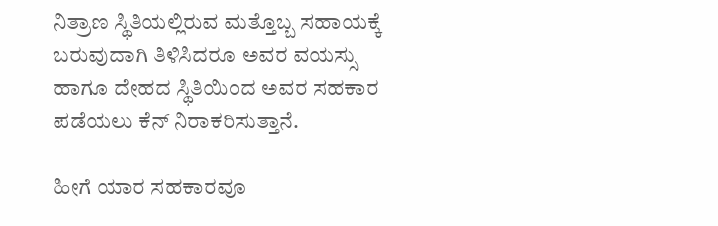ನಿತ್ರಾಣ ಸ್ಥಿತಿಯಲ್ಲಿರುವ ಮತ್ತೊಬ್ಬ ಸಹಾಯಕ್ಕೆ ಬರುವುದಾಗಿ ತಿಳಿಸಿದರೂ ಅವರ ವಯಸ್ಸು ಹಾಗೂ ದೇಹದ ಸ್ಥಿತಿಯಿಂದ ಅವರ ಸಹಕಾರ ಪಡೆಯಲು ಕೆನ್ ನಿರಾಕರಿಸುತ್ತಾನೆ.

ಹೀಗೆ ಯಾರ ಸಹಕಾರವೂ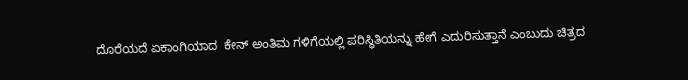ದೊರೆಯದೆ ಏಕಾಂಗಿಯಾದ  ಕೇನ್ ಅಂತಿಮ ಗಳಿಗೆಯಲ್ಲಿ ಪರಿಸ್ಥಿತಿಯನ್ನು ಹೇಗೆ ಎದುರಿಸುತ್ತಾನೆ ಎಂಬುದು ಚಿತ್ರದ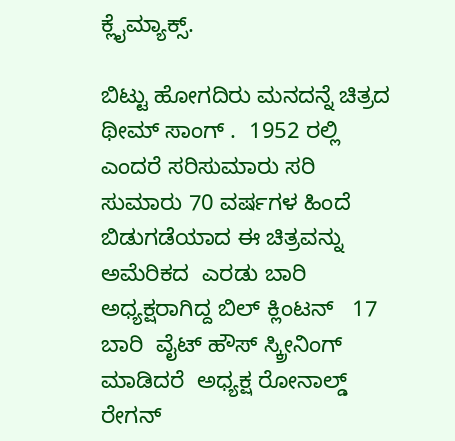ಕ್ಲೈಮ್ಯಾಕ್ಸ್.

ಬಿಟ್ಟು ಹೋಗದಿರು ಮನದನ್ನೆ ಚಿತ್ರದ ಥೀಮ್ ಸಾಂಗ್ .  1952 ರಲ್ಲಿ ಎಂದರೆ ಸರಿಸುಮಾರು ಸರಿ ಸುಮಾರು 70 ವರ್ಷಗಳ ಹಿಂದೆ ಬಿಡುಗಡೆಯಾದ ಈ ಚಿತ್ರವನ್ನು  ಅಮೆರಿಕದ  ಎರಡು ಬಾರಿ  ಅಧ್ಯಕ್ಷರಾಗಿದ್ದ ಬಿಲ್ ಕ್ಲಿಂಟನ್   17 ಬಾರಿ  ವೈಟ್ ಹೌಸ್ ಸ್ಕ್ರೀನಿಂಗ್ ಮಾಡಿದರೆ  ಅಧ್ಯಕ್ಷ ರೋನಾಲ್ಡ್ ರೇಗನ್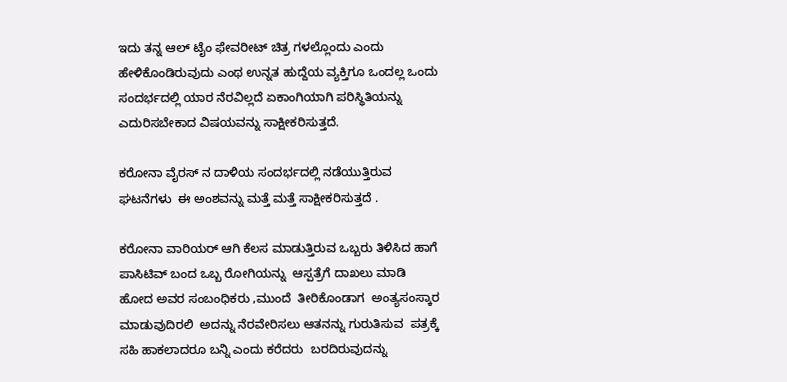ಇದು ತನ್ನ ಆಲ್ ಟೈಂ ಫೇವರೀಟ್ ಚಿತ್ರ ಗಳಲ್ಲೊಂದು ಎಂದು ಹೇಳಿಕೊಂಡಿರುವುದು ಎಂಥ ಉನ್ನತ ಹುದ್ದೆಯ ವ್ಯಕ್ತಿಗೂ ಒಂದಲ್ಲ ಒಂದು ಸಂದರ್ಭದಲ್ಲಿ ಯಾರ ನೆರವಿಲ್ಲದೆ ಏಕಾಂಗಿಯಾಗಿ ಪರಿಸ್ಥಿತಿಯನ್ನು ಎದುರಿಸಬೇಕಾದ ವಿಷಯವನ್ನು ಸಾಕ್ಷೀಕರಿಸುತ್ತದೆ.

ಕರೋನಾ ವೈರಸ್ ನ ದಾಳಿಯ ಸಂದರ್ಭದಲ್ಲಿ ನಡೆಯುತ್ತಿರುವ ಘಟನೆಗಳು  ಈ ಅಂಶವನ್ನು ಮತ್ತೆ ಮತ್ತೆ ಸಾಕ್ಷೀಕರಿಸುತ್ತದೆ .

ಕರೋನಾ ವಾರಿಯರ್ ಆಗಿ ಕೆಲಸ ಮಾಡುತ್ತಿರುವ ಒಬ್ಬರು ತಿಳಿಸಿದ ಹಾಗೆ  ಪಾಸಿಟಿವ್ ಬಂದ ಒಬ್ಬ ರೋಗಿಯನ್ನು  ಆಸ್ಪತ್ರೆಗೆ ದಾಖಲು ಮಾಡಿ ಹೋದ ಅವರ ಸಂಬಂಧಿಕರು ,ಮುಂದೆ  ತೀರಿಕೊಂಡಾಗ  ಅಂತ್ಯಸಂಸ್ಕಾರ ಮಾಡುವುದಿರಲಿ  ಅದನ್ನು ನೆರವೇರಿಸಲು ಆತನನ್ನು ಗುರುತಿಸುವ  ಪತ್ರಕ್ಕೆ ಸಹಿ ಹಾಕಲಾದರೂ ಬನ್ನಿ ಎಂದು ಕರೆದರು  ಬರದಿರುವುದನ್ನು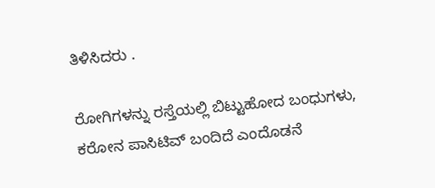ತಿಳಿಸಿದರು .

ರೋಗಿಗಳನ್ನು ರಸ್ತೆಯಲ್ಲಿ ಬಿಟ್ಟುಹೋದ ಬಂಧುಗಳು, ಕರೋನ ಪಾಸಿಟಿವ್ ಬಂದಿದೆ ಎಂದೊಡನೆ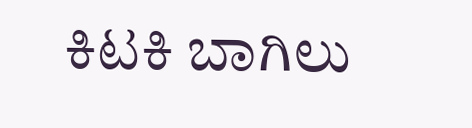ಕಿಟಕಿ ಬಾಗಿಲು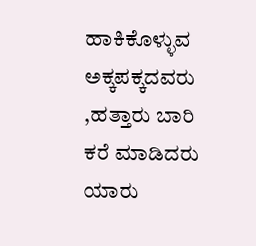ಹಾಕಿಕೊಳ್ಳುವ  ಅಕ್ಕಪಕ್ಕದವರು ,ಹತ್ತಾರು ಬಾರಿ ಕರೆ ಮಾಡಿದರು ಯಾರು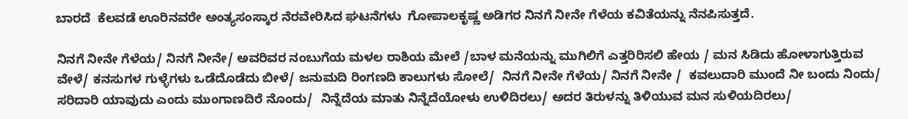ಬಾರದೆ  ಕೆಲವಡೆ ಊರಿನವರೇ ಅಂತ್ಯಸಂಸ್ಕಾರ ನೆರವೇರಿಸಿದ ಘಟನೆಗಳು  ಗೋಪಾಲಕೃಷ್ಣ ಅಡಿಗರ ನಿನಗೆ ನೀನೇ ಗೆಳೆಯ ಕವಿತೆಯನ್ನು ನೆನಪಿಸುತ್ತದೆ.

ನಿನಗೆ ನೀನೇ ಗೆಳೆಯ/ ನಿನಗೆ ನೀನೇ/ ಅವರಿವರ ನಂಬುಗೆಯ ಮಳಲ ರಾಶಿಯ ಮೇಲೆ /ಬಾಳ ಮನೆಯನ್ನು ಮುಗಿಲಿಗೆ ಎತ್ತರಿರಿಸಲಿ ಹೇಯ / ಮನ ಸಿಡಿದು ಹೋಳಾಗುತ್ತಿರುವ  ವೇಳೆ/ ಕನಸುಗಳ ಗುಳ್ಳೆಗಳು ಒಡೆದೊಡೆದು ಬೀಳೆ/ ಜನುಮದಿ ರಿಂಗಣದಿ ಕಾಲುಗಳು ಸೋಲೆ/  ನಿನಗೆ ನೀನೇ ಗೆಳೆಯ/ ನಿನಗೆ ನೀನೇ /  ಕವಲುದಾರಿ ಮುಂದೆ ನೀ ಬಂದು ನಿಂದು/ ಸರಿದಾರಿ ಯಾವುದು ಎಂದು ಮುಂಗಾಣದಿರೆ ನೊಂದು/  ನಿನ್ನೆದೆಯ ಮಾತು ನಿನ್ನೆದೆಯೋಳು ಉಳಿದಿರಲು/ ಅದರ ತಿರುಳನ್ನು ತಿಳಿಯುವ ಮನ ಸುಳಿಯದಿರಲು/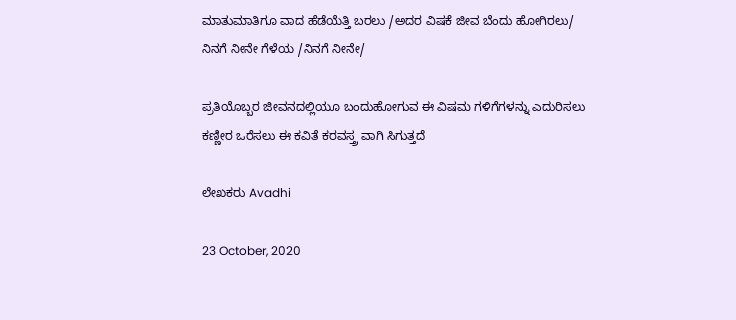ಮಾತುಮಾತಿಗೂ ವಾದ ಹೆಡೆಯೆತ್ತಿ ಬರಲು /ಅದರ ವಿಷಕೆ ಜೀವ ಬೆಂದು ಹೋಗಿರಲು/ ನಿನಗೆ ನೀನೇ ಗೆಳೆಯ /ನಿನಗೆ ನೀನೇ/

ಪ್ರತಿಯೊಬ್ಬರ ಜೀವನದಲ್ಲಿಯೂ ಬಂದುಹೋಗುವ ಈ ವಿಷಮ ಗಳಿಗೆಗಳನ್ನು ಎದುರಿಸಲು ಕಣ್ಣೀರ ಒರೆಸಲು ಈ ಕವಿತೆ ಕರವಸ್ತ್ರ ವಾಗಿ ಸಿಗುತ್ತದೆ

ಲೇಖಕರು Avadhi

23 October, 2020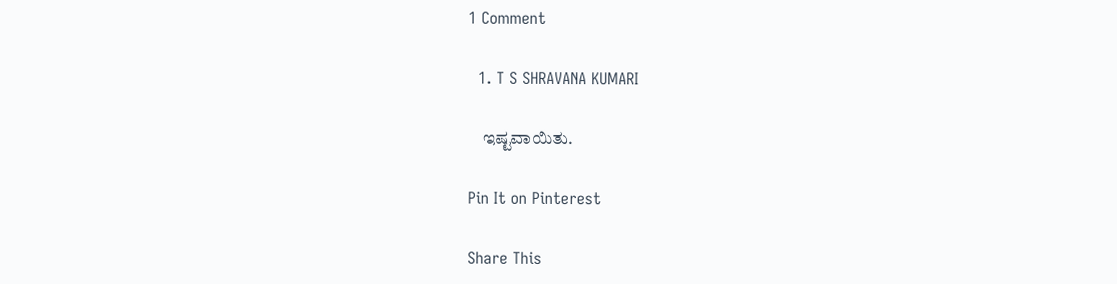1 Comment

  1. T S SHRAVANA KUMARI

    ಇಷ್ಟವಾಯಿತು.

Pin It on Pinterest

Share This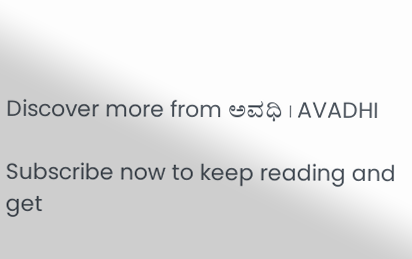Discover more from ಅವಧಿ । AVADHI

Subscribe now to keep reading and get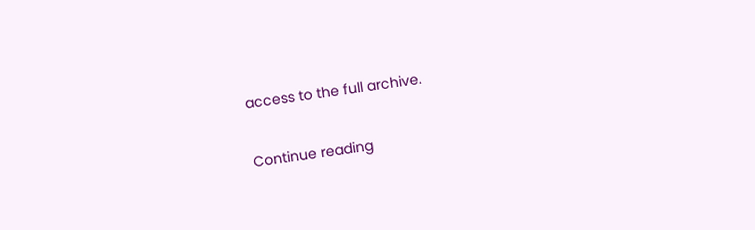access to the full archive.

Continue reading